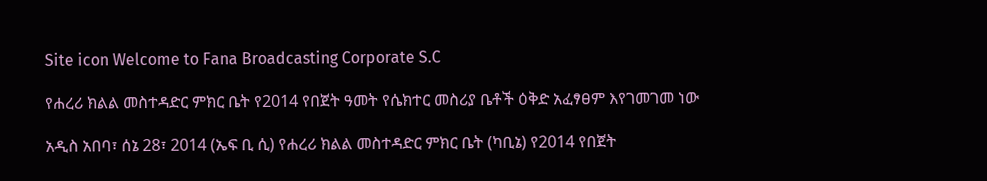Site icon Welcome to Fana Broadcasting Corporate S.C

የሐረሪ ክልል መስተዳድር ምክር ቤት የ2014 የበጀት ዓመት የሴክተር መስሪያ ቤቶች ዕቅድ አፈፃፀም እየገመገመ ነው

አዲስ አበባ፣ ሰኔ 28፣ 2014 (ኤፍ ቢ ሲ) የሐረሪ ክልል መስተዳድር ምክር ቤት (ካቢኔ) የ2014 የበጀት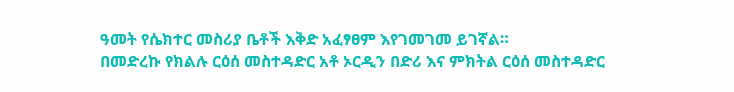ዓመት የሴክተር መስሪያ ቤቶች እቅድ አፈፃፀም እየገመገመ ይገኛል።
በመድረኩ የክልሉ ርዕሰ መስተዳድር አቶ ኦርዲን በድሪ እና ምክትል ርዕሰ መስተዳድር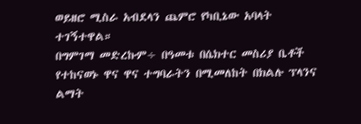ወይዘሮ ሚስራ አብደላን ጨምሮ የካቢኔው አባላት ተገኝተዋል።
በግምገማ መድረኩም÷ በዓመቱ በሴክተር መስሪያ ቤቶች የተከናወኑ ዋና ዋና ተግባራትን በሚመለከት በክልሉ ፕላንና ልማት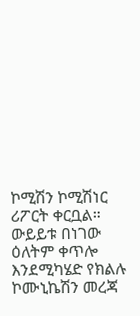ኮሚሽን ኮሚሽነር ሪፖርት ቀርቧል።
ውይይቱ በነገው ዕለትም ቀጥሎ እንደሚካሄድ የክልሉ ኮሙኒኬሽን መረጃ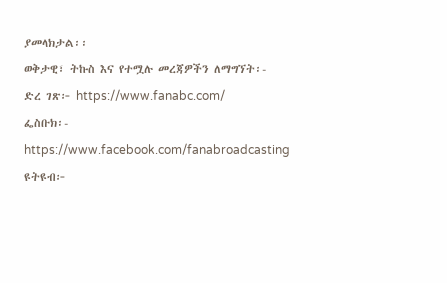ያመላክታል፡፡
ወቅታዊ፣ ትኩስ እና የተሟሉ መረጃዎችን ለማግኘት፡-
ድረ ገጽ፦ https://www.fanabc.com/
ፌስቡክ፡- https://www.facebook.com/fanabroadcasting
ዩትዩብ፦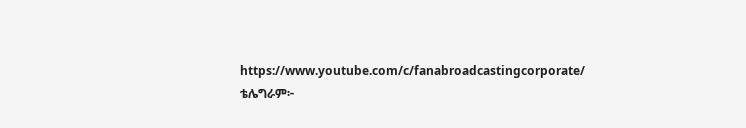https://www.youtube.com/c/fanabroadcastingcorporate/
ቴሌግራም፦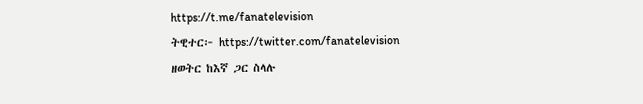https://t.me/fanatelevision
ትዊተር፦ https://twitter.com/fanatelevision
ዘወትር ከእኛ ጋር ስላሉ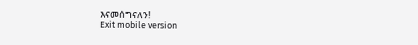እናመሰግናለን!
Exit mobile version